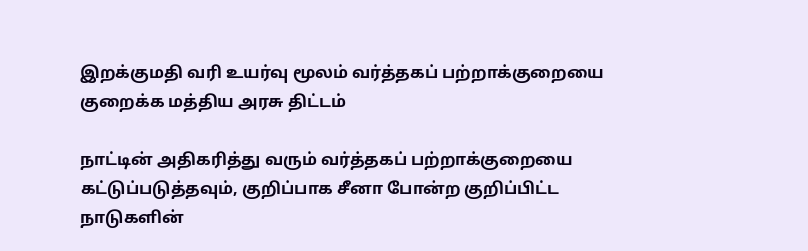இறக்குமதி வரி உயர்வு மூலம் வர்த்தகப் பற்றாக்குறையை குறைக்க மத்திய அரசு திட்டம்

நாட்டின் அதிகரித்து வரும் வர்த்தகப் பற்றாக்குறையை கட்டுப்படுத்தவும், குறிப்பாக சீனா போன்ற குறிப்பிட்ட நாடுகளின்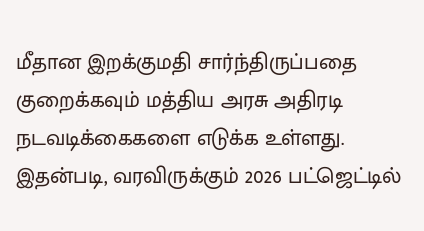மீதான இறக்குமதி சார்ந்திருப்பதை குறைக்கவும் மத்திய அரசு அதிரடி நடவடிக்கைகளை எடுக்க உள்ளது. இதன்படி, வரவிருக்கும் 2026 பட்ஜெட்டில்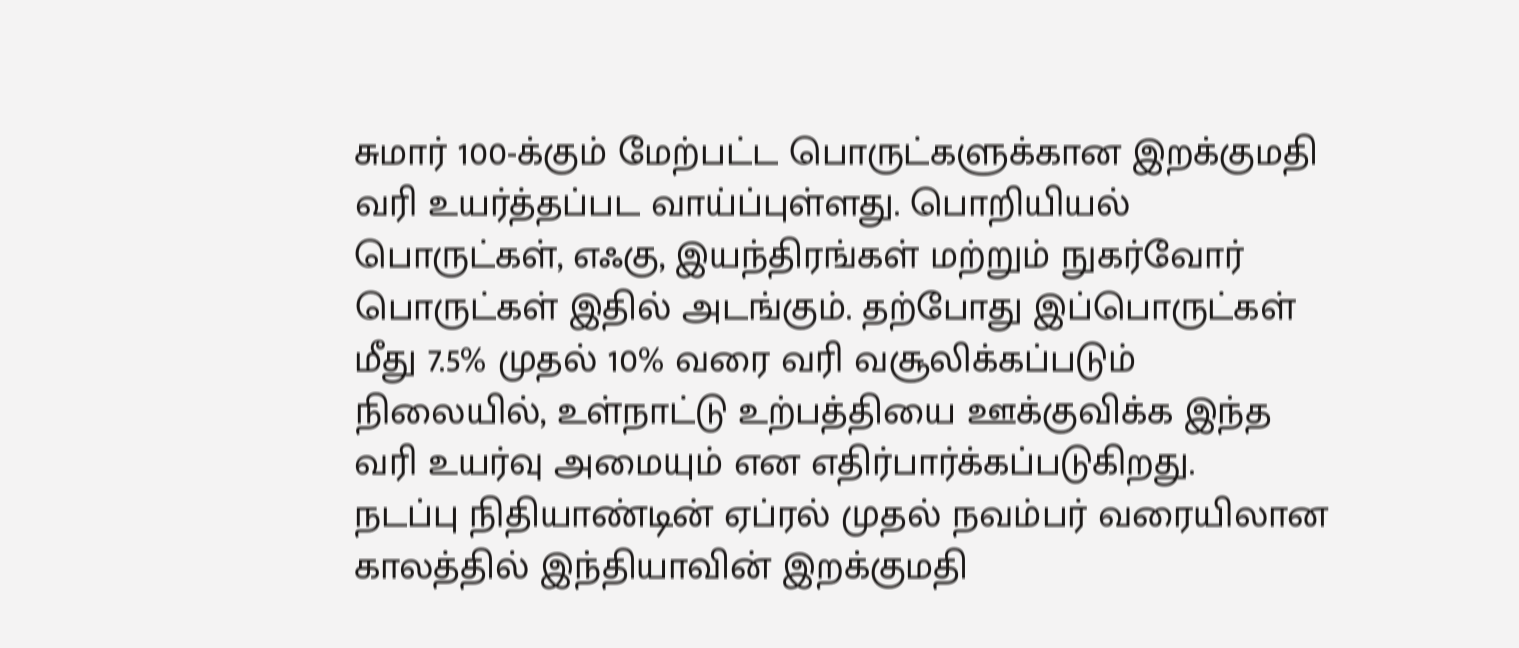சுமார் 100-க்கும் மேற்பட்ட பொருட்களுக்கான இறக்குமதி வரி உயர்த்தப்பட வாய்ப்புள்ளது. பொறியியல் பொருட்கள், எஃகு, இயந்திரங்கள் மற்றும் நுகர்வோர் பொருட்கள் இதில் அடங்கும். தற்போது இப்பொருட்கள் மீது 7.5% முதல் 10% வரை வரி வசூலிக்கப்படும் நிலையில், உள்நாட்டு உற்பத்தியை ஊக்குவிக்க இந்த வரி உயர்வு அமையும் என எதிர்பார்க்கப்படுகிறது.
நடப்பு நிதியாண்டின் ஏப்ரல் முதல் நவம்பர் வரையிலான காலத்தில் இந்தியாவின் இறக்குமதி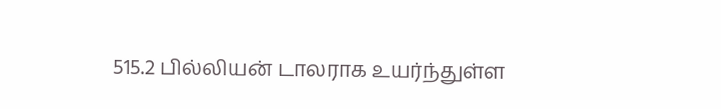515.2 பில்லியன் டாலராக உயர்ந்துள்ள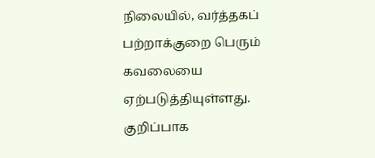நிலையில், வர்த்தகப் பற்றாக்குறை பெரும் கவலையை ஏற்படுத்தியுள்ளது. குறிப்பாக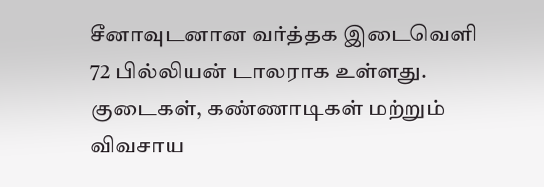சீனாவுடனான வர்த்தக இடைவெளி 72 பில்லியன் டாலராக உள்ளது. குடைகள், கண்ணாடிகள் மற்றும் விவசாய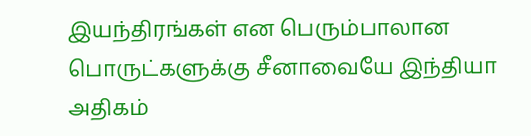இயந்திரங்கள் என பெரும்பாலான பொருட்களுக்கு சீனாவையே இந்தியா அதிகம்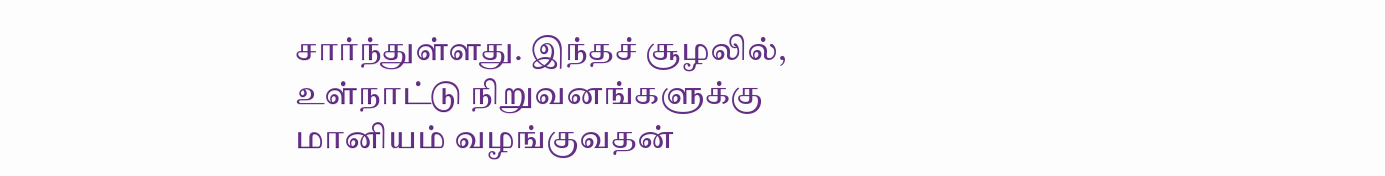சார்ந்துள்ளது. இந்தச் சூழலில், உள்நாட்டு நிறுவனங்களுக்கு மானியம் வழங்குவதன்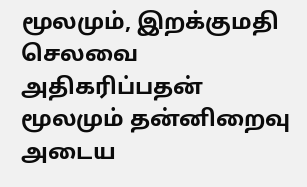மூலமும், இறக்குமதி செலவை அதிகரிப்பதன் மூலமும் தன்னிறைவு அடைய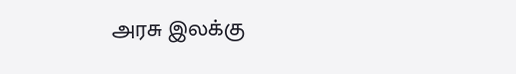அரசு இலக்கு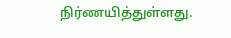நிர்ணயித்துள்ளது.